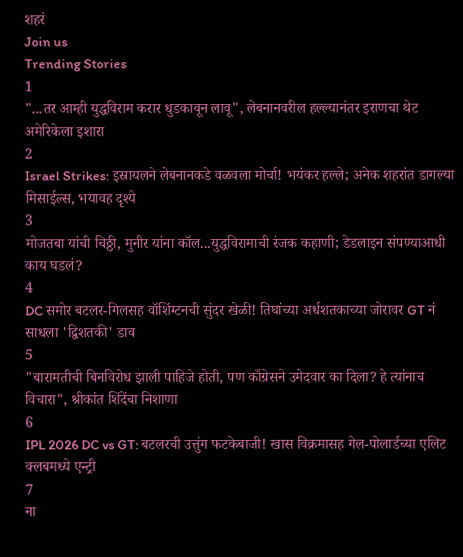शहरं
Join us
Trending Stories
1
"...तर आम्ही युद्धविराम करार धुडकावून लावू", लेबनानवरील हल्ल्यानंतर इराणचा थेट अमेरिकेला इशारा
2
Israel Strikes: इस्रायलने लेबनानकडे वळवला मोर्चा! भयंकर हल्ले; अनेक शहरांत डागल्या मिसाईल्स, भयावह दृश्ये
3
मोजतबा यांची चिठ्ठी, मुनीर यांना कॉल...युद्धविरामाची रंजक कहाणी; डेडलाइन संपण्याआधी काय घडलं?
4
DC समोर बटलर-गिलसह वॉशिंग्टनची सुंदर खेळी! तिघांच्या अर्धशतकाच्या जोरावर GT नं साधला 'द्विशतकी' डाव
5
"बारामतीची बिनविरोध झाली पाहिजे होती, पण काँग्रेसने उमेदवार का दिला? हे त्यांनाच विचारा", श्रीकांत शिंदेंचा निशाणा
6
IPL 2026 DC vs GT: बटलरची उत्तुंग फटकेबाजी! खास विक्रमासह गेल-पोलार्डच्या एलिट क्लबमध्ये एन्ट्री
7
ना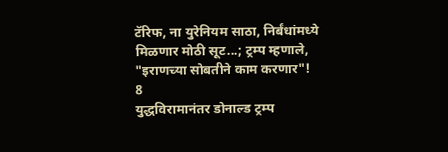टॅरिफ, ना युरेनियम साठा, निर्बंधांमध्ये मिळणार मोठी सूट...; ट्रम्प म्हणाले, "इराणच्या सोबतीने काम करणार"!
8
युद्धविरामानंतर डोनाल्ड ट्रम्प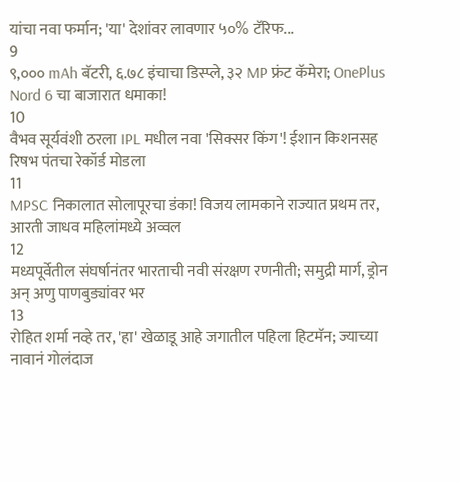यांचा नवा फर्मान; 'या' देशांवर लावणार ५०% टॅरिफ...
9
९,००० mAh बॅटरी, ६.७८ इंचाचा डिस्प्ले, ३२ MP फ्रंट कॅमेरा; OnePlus Nord 6 चा बाजारात धमाका!
10
वैभव सूर्यवंशी ठरला IPL मधील नवा 'सिक्सर किंग'! ईशान किशनसह रिषभ पंतचा रेकॉर्ड मोडला
11
MPSC निकालात सोलापूरचा डंका! विजय लामकाने राज्यात प्रथम तर, आरती जाधव महिलांमध्ये अव्वल
12
मध्यपूर्वेतील संघर्षानंतर भारताची नवी संरक्षण रणनीती; समुद्री मार्ग, ड्रोन अन् अणु पाणबुड्यांवर भर
13
रोहित शर्मा नव्हे तर, 'हा' खेळाडू आहे जगातील पहिला हिटमॅन; ज्याच्या नावानं गोलंदाज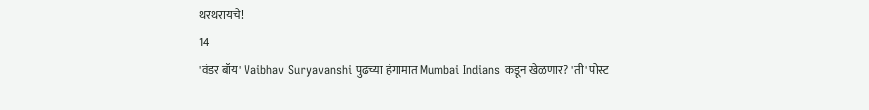थरथरायचे!
14
'वंडर बॉय' Vaibhav Suryavanshi पुढच्या हंगामात Mumbai Indians कडून खेळणार? 'ती' पोस्ट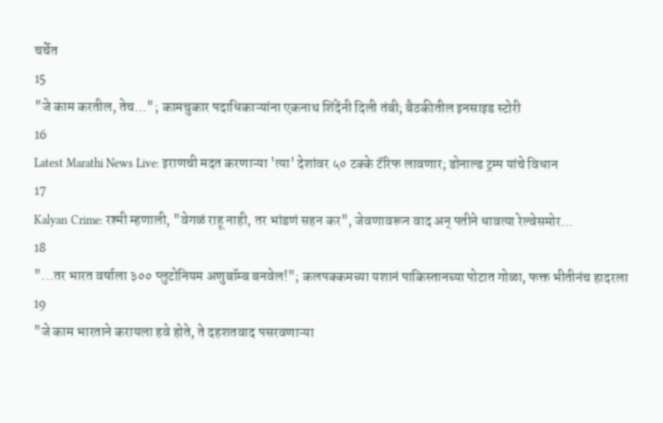चर्चेत
15
"जे काम करतील, तेच..."; कामचुकार पदाधिकाऱ्यांना एकनाथ शिंदेंनी दिली तंबी; बैठकीतील इनसाइड स्टोरी
16
Latest Marathi News Live: इराणची मदत करणाऱ्या 'त्या' देशांवर ५० टक्के टॅरिफ लावणार; डोनाल्ड ट्रम्प यांचे विधान
17
Kalyan Crime: रश्मी म्हणाली, "वेगळं राहू नाही, तर भांडणं सहन कर", जेवणावरून वाद अन् पतीने धावत्या रेल्वेसमोर...
18
"...तर भारत वर्षाला ३०० प्लुटोनियम अणुबॉम्ब बनवेल!"; कलपक्कमच्या यशानं पाकिस्तानच्या पोटात गोळा, फक्त भीतीनंच हादरला
19
"जे काम भारताने करायला हवे होते, ते दहशतवाद पसरवणाऱ्या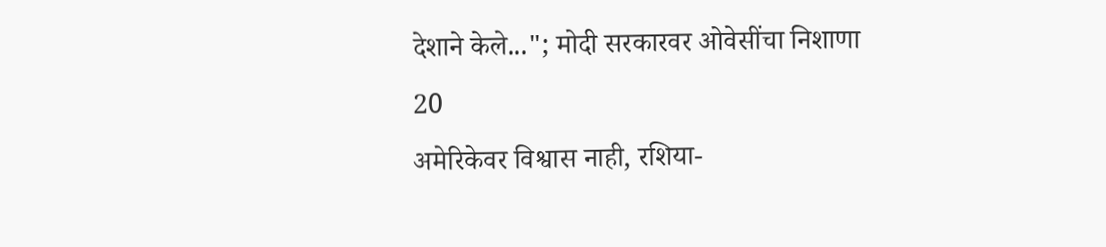देशाने केले..."; मोदी सरकारवर ओवेसींचा निशाणा
20
अमेरिकेवर विश्वास नाही, रशिया-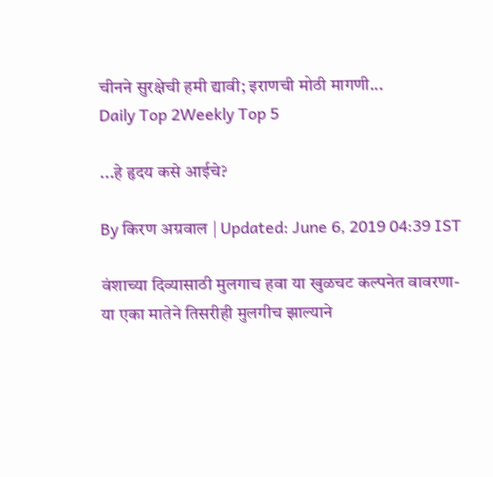चीनने सुरक्षेची हमी द्यावी; इराणची मोठी मागणी...
Daily Top 2Weekly Top 5

...हे हृदय कसे आईचे?

By किरण अग्रवाल | Updated: June 6, 2019 04:39 IST

वंशाच्या दिव्यासाठी मुलगाच हवा या खुळचट कल्पनेत वावरणा-या एका मातेने तिसरीही मुलगीच झाल्याने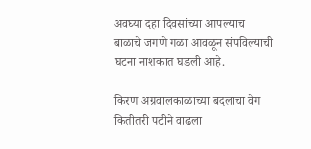अवघ्या दहा दिवसांच्या आपल्याच बाळाचे जगणे गळा आवळून संपविल्याची घटना नाशकात घडली आहे.

किरण अग्रवालकाळाच्या बदलाचा वेग कितीतरी पटीने वाढला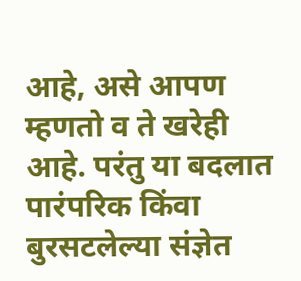आहे, असे आपण म्हणतो व ते खरेही आहे. परंतु या बदलात पारंपरिक किंवा बुरसटलेल्या संज्ञेत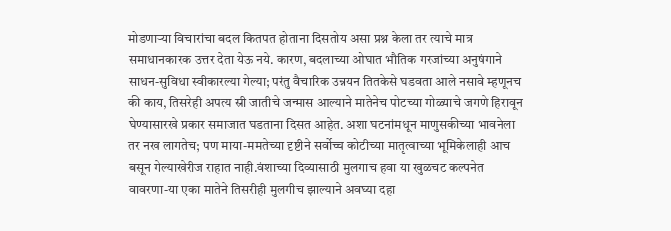मोडणाऱ्या विचारांचा बदल कितपत होताना दिसतोय असा प्रश्न केला तर त्याचे मात्र समाधानकारक उत्तर देता येऊ नये. कारण, बदलाच्या ओघात भौतिक गरजांच्या अनुषंगाने साधन-सुविधा स्वीकारल्या गेल्या; परंतु वैचारिक उन्नयन तितकेसे घडवता आले नसावे म्हणूनच की काय, तिसरेही अपत्य स्री जातीचे जन्मास आल्याने मातेनेच पोटच्या गोळ्याचे जगणे हिरावून घेण्यासारखे प्रकार समाजात घडताना दिसत आहेत. अशा घटनांमधून माणुसकीच्या भावनेला तर नख लागतेच; पण माया-ममतेच्या दृष्टीने सर्वोच्च कोटीच्या मातृत्वाच्या भूमिकेलाही आच बसून गेल्याखेरीज राहात नाही.वंशाच्या दिव्यासाठी मुलगाच हवा या खुळचट कल्पनेत वावरणा-या एका मातेने तिसरीही मुलगीच झाल्याने अवघ्या दहा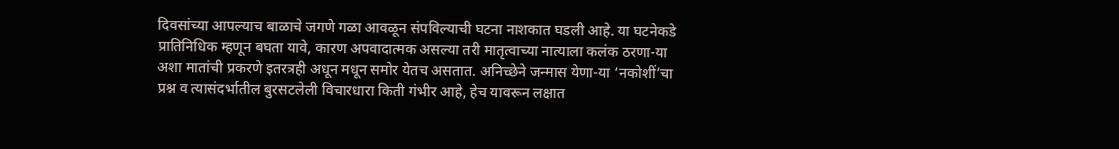दिवसांच्या आपल्याच बाळाचे जगणे गळा आवळून संपविल्याची घटना नाशकात घडली आहे. या घटनेकडे प्रातिनिधिक म्हणून बघता यावे, कारण अपवादात्मक असल्या तरी मातृत्वाच्या नात्याला कलंक ठरणा-या अशा मातांची प्रकरणे इतरत्रही अधून मधून समोर येतच असतात. अनिच्छेने जन्मास येणा-या ‘नकोशीं’चा प्रश्न व त्यासंदर्भातील बुरसटलेली विचारधारा किती गंभीर आहे, हेच यावरून लक्षात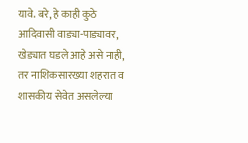यावे. बरे, हे काही कुठे आदिवासी वाड्या-पाड्यावर, खेड्यात घडले आहे असे नाही, तर नाशिकसारख्या शहरात व शासकीय सेवेत असलेल्या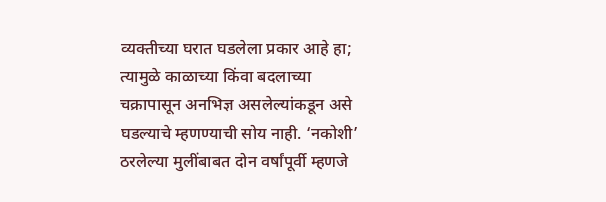व्यक्तीच्या घरात घडलेला प्रकार आहे हा; त्यामुळे काळाच्या किंवा बदलाच्या चक्रापासून अनभिज्ञ असलेल्यांकडून असे घडल्याचे म्हणण्याची सोय नाही. ‘नकोशी’ ठरलेल्या मुलींबाबत दोन वर्षांपूर्वी म्हणजे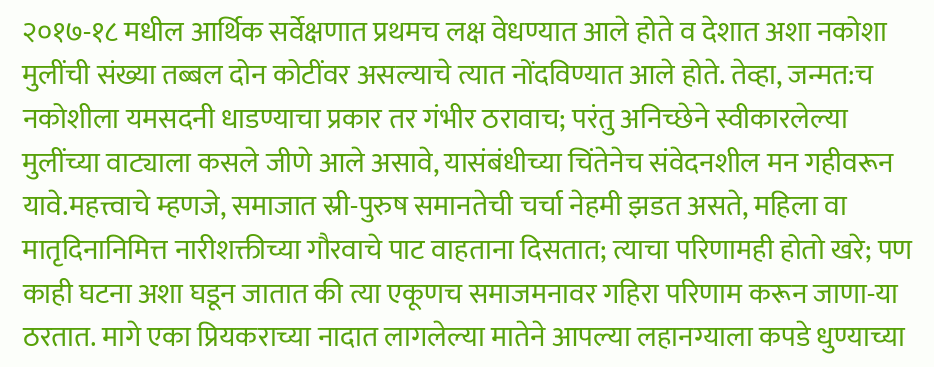२०१७-१८ मधील आर्थिक सर्वेक्षणात प्रथमच लक्ष वेधण्यात आले होते व देशात अशा नकोशा मुलींची संख्या तब्बल दोन कोटींवर असल्याचे त्यात नोंदविण्यात आले होते. तेव्हा, जन्मत:च नकोशीला यमसदनी धाडण्याचा प्रकार तर गंभीर ठरावाच; परंतु अनिच्छेने स्वीकारलेल्या मुलींच्या वाट्याला कसले जीणे आले असावे, यासंबंधीच्या चिंतेनेच संवेदनशील मन गहीवरून यावे.महत्त्वाचे म्हणजे, समाजात स्री-पुरुष समानतेची चर्चा नेहमी झडत असते, महिला वा मातृदिनानिमित्त नारीशक्तीच्या गौरवाचे पाट वाहताना दिसतात; त्याचा परिणामही होतो खरे; पण काही घटना अशा घडून जातात की त्या एकूणच समाजमनावर गहिरा परिणाम करून जाणा-या ठरतात. मागे एका प्रियकराच्या नादात लागलेल्या मातेने आपल्या लहानग्याला कपडे धुण्याच्या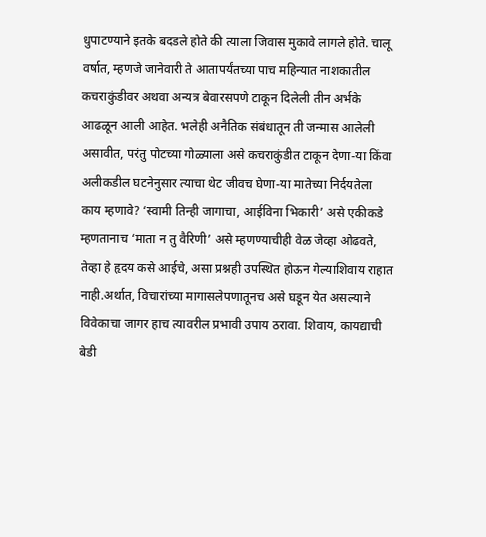धुपाटण्याने इतके बदडले होते की त्याला जिवास मुकावे लागले होते. चालू वर्षात, म्हणजे जानेवारी ते आतापर्यंतच्या पाच महिन्यात नाशकातील कचराकुंडीवर अथवा अन्यत्र बेवारसपणे टाकून दिलेली तीन अर्भके आढळून आली आहेत. भलेही अनैतिक संबंधातून ती जन्मास आलेली असावीत, परंतु पोटच्या गोळ्याला असे कचराकुंडीत टाकून देणा-या किंवा अलीकडील घटनेनुसार त्याचा थेट जीवच घेणा-या मातेच्या निर्दयतेला काय म्हणावे? ‘स्वामी तिन्ही जागाचा, आईविना भिकारी’ असे एकीकडे म्हणतानाच ‘माता न तु वैरिणी’ असे म्हणण्याचीही वेळ जेव्हा ओढवते, तेव्हा हे हृदय कसे आईचे, असा प्रश्नही उपस्थित होऊन गेल्याशिवाय राहात नाही.अर्थात, विचारांच्या मागासलेपणातूनच असे घडून येत असल्याने विवेकाचा जागर हाच त्यावरील प्रभावी उपाय ठरावा. शिवाय, कायद्याची बेडी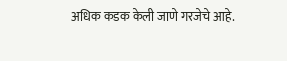अधिक कडक केली जाणे गरजेचे आहे.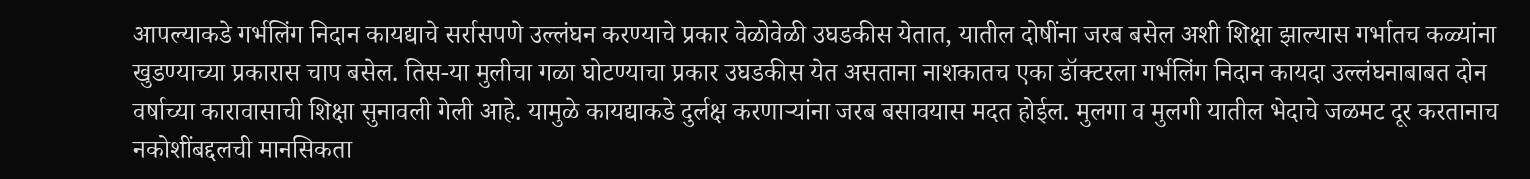आपल्याकडे गर्भलिंग निदान कायद्याचे सर्रासपणे उल्लंघन करण्याचे प्रकार वेळोवेळी उघडकीस येतात, यातील दोषींना जरब बसेल अशी शिक्षा झाल्यास गर्भातच कळ्यांना खुडण्याच्या प्रकारास चाप बसेल. तिस-या मुलीचा गळा घोटण्याचा प्रकार उघडकीस येत असताना नाशकातच एका डॉक्टरला गर्भलिंग निदान कायदा उल्लंघनाबाबत दोन वर्षाच्या कारावासाची शिक्षा सुनावली गेली आहे. यामुळे कायद्याकडे दुर्लक्ष करणाऱ्यांना जरब बसावयास मदत होईल. मुलगा व मुलगी यातील भेदाचे जळमट दूर करतानाच नकोशींबद्दलची मानसिकता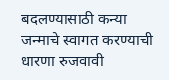बदलण्यासाठी कन्या जन्माचे स्वागत करण्याची धारणा रुजवावी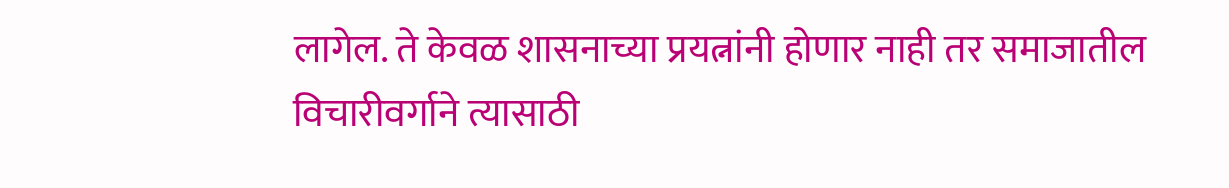लागेल. ते केवळ शासनाच्या प्रयत्नांनी होणार नाही तर समाजातील विचारीवर्गाने त्यासाठी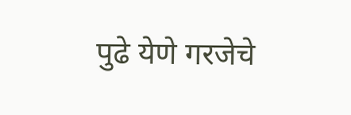पुढे येणे गरजेचे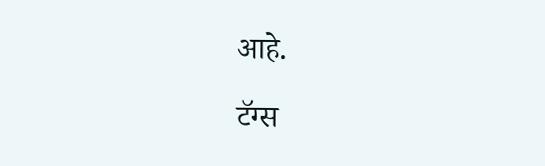आहे.

टॅग्स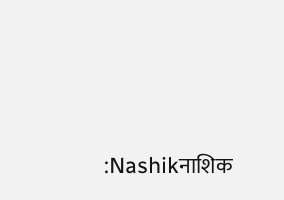:Nashikनाशिक